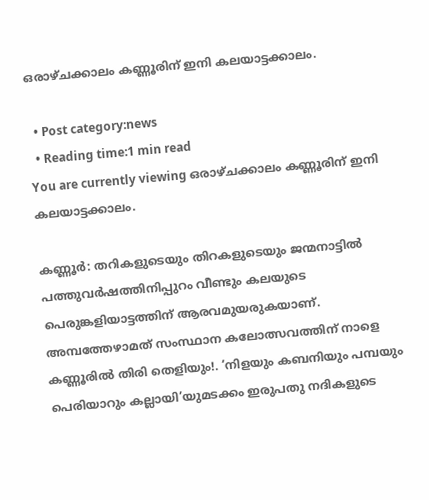ഒരാഴ്ചക്കാലം കണ്ണൂരിന് ഇനി കലയാട്ടക്കാലം.

  • Post category:news
  • Reading time:1 min read
You are currently viewing ഒരാഴ്ചക്കാലം കണ്ണൂരിന് ഇനി കലയാട്ടക്കാലം.

കണ്ണൂര്‍: തറികളുടെയും തിറകളുടെയും ജന്മനാട്ടില്‍ പത്തുവര്‍ഷത്തിനിപ്പുറം വീണ്ടും കലയുടെ പെരുങ്കളിയാട്ടത്തിന് ആരവമുയരുകയാണ്. അമ്പത്തേഴാമത് സംസ്ഥാന കലോത്സവത്തിന് നാളെ കണ്ണൂരില്‍ തിരി തെളിയും!. ‘നിളയും കബനിയും പമ്പയും പെരിയാറും കല്ലായി’യുമടക്കം ഇരുപതു നദികളുടെ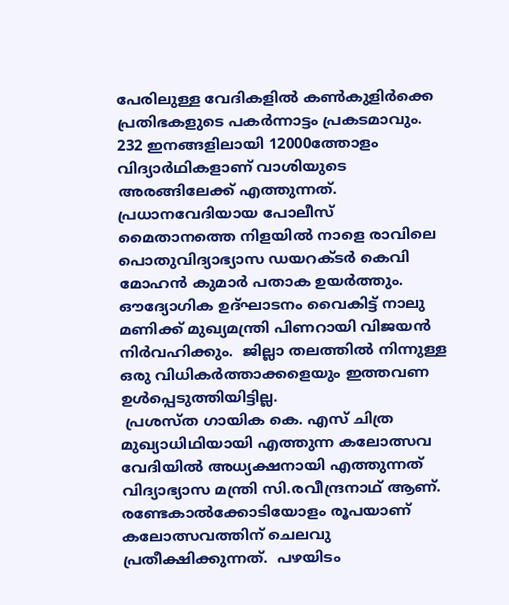പേരിലുള്ള വേദികളില്‍ കണ്‍കുളിര്‍ക്കെ പ്രതിഭകളുടെ പകര്‍ന്നാട്ടം പ്രകടമാവും. 232 ഇനങ്ങളിലായി 12000ത്തോളം വിദ്യാര്‍ഥികളാണ് വാശിയുടെ അരങ്ങിലേക്ക് എത്തുന്നത്. പ്രധാനവേദിയായ പോലീസ് മൈതാനത്തെ നിളയില്‍ നാളെ രാവിലെ പൊതുവിദ്യാഭ്യാസ ഡയറക്ടര്‍ കെവി മോഹന്‍ കുമാര്‍ പതാക ഉയര്‍ത്തും. ഔദ്യോഗിക ഉദ്ഘാടനം വൈകിട്ട് നാലു മണിക്ക് മുഖ്യമന്ത്രി പിണറായി വിജയന്‍ നിര്‍വഹിക്കും.  ജില്ലാ തലത്തില്‍ നിന്നുള്ള ഒരു വിധികര്‍ത്താക്കളെയും ഇത്തവണ ഉള്‍പ്പെടുത്തിയിട്ടില്ല.
 പ്രശസ്ത ഗായിക കെ. എസ് ചിത്ര മുഖ്യാധിഥിയായി എത്തുന്ന കലോത്സവ വേദിയില്‍ അധ്യക്ഷനായി എത്തുന്നത് വിദ്യാഭ്യാസ മന്ത്രി സി.രവീന്ദ്രനാഥ് ആണ്. രണ്ടേകാല്‍ക്കോടിയോളം രൂപയാണ് കലോത്സവത്തിന് ചെലവു പ്രതീക്ഷിക്കുന്നത്.  പഴയിടം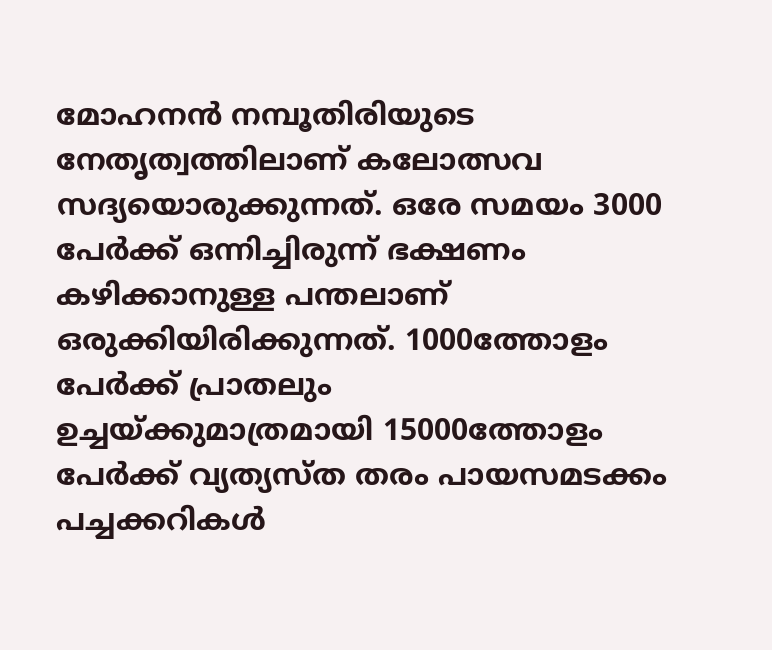മോഹനന്‍ നമ്പൂതിരിയുടെ നേതൃത്വത്തിലാണ് കലോത്സവ സദ്യയൊരുക്കുന്നത്. ഒരേ സമയം 3000 പേര്‍ക്ക് ഒന്നിച്ചിരുന്ന് ഭക്ഷണം കഴിക്കാനുള്ള പന്തലാണ് ഒരുക്കിയിരിക്കുന്നത്. 1000ത്തോളം പേര്‍ക്ക് പ്രാതലും
ഉച്ചയ്ക്കുമാത്രമായി 15000ത്തോളം പേര്‍ക്ക് വ്യത്യസ്ത തരം പായസമടക്കം പച്ചക്കറികള്‍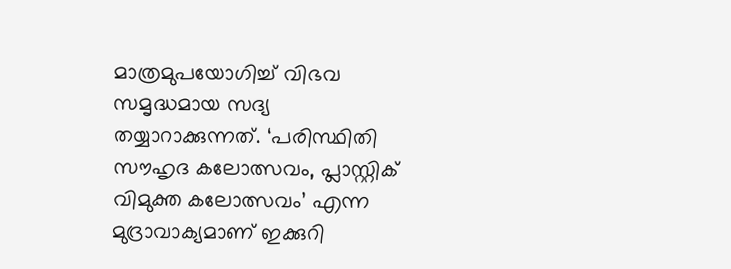മാത്രമുപയോഗിച്ച് വിഭവ സമൃദ്ധമായ സദ്യ തയ്യാറാക്കുന്നത്. ‘പരിസ്ഥിതി സൗഹൃദ കലോത്സവം, പ്ലാസ്റ്റിക് വിമുക്ത കലോത്സവം’ എന്ന മുദ്രാവാക്യമാണ് ഇക്കുറി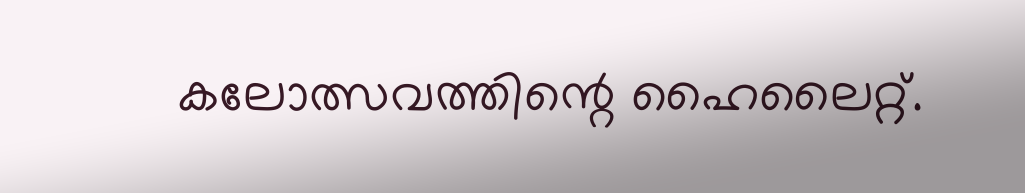കലോത്സവത്തിന്റെ ഹൈലൈറ്റ്.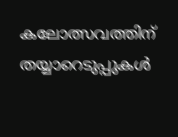കലോത്സവത്തിന് തയ്യാറെടുപ്പുകള്‍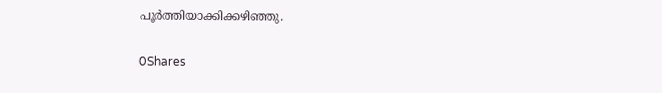പൂര്‍ത്തിയാക്കിക്കഴിഞ്ഞു.

0Shares